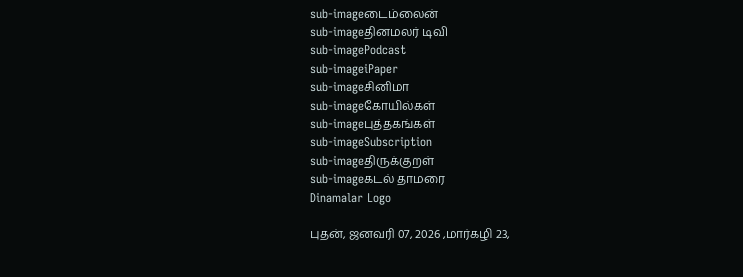sub-imageடைம்லைன்
sub-imageதினமலர் டிவி
sub-imagePodcast
sub-imageiPaper
sub-imageசினிமா
sub-imageகோயில்கள்
sub-imageபுத்தகங்கள்
sub-imageSubscription
sub-imageதிருக்குறள்
sub-imageகடல் தாமரை
Dinamalar Logo

புதன், ஜனவரி 07, 2026 ,மார்கழி 23,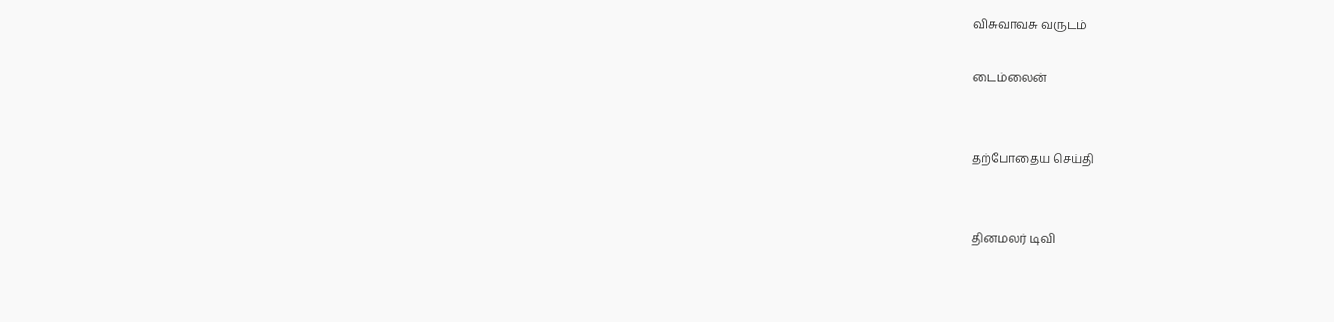விசுவாவசு வருடம்

டைம்லைன்


தற்போதைய செய்தி


தினமலர் டிவி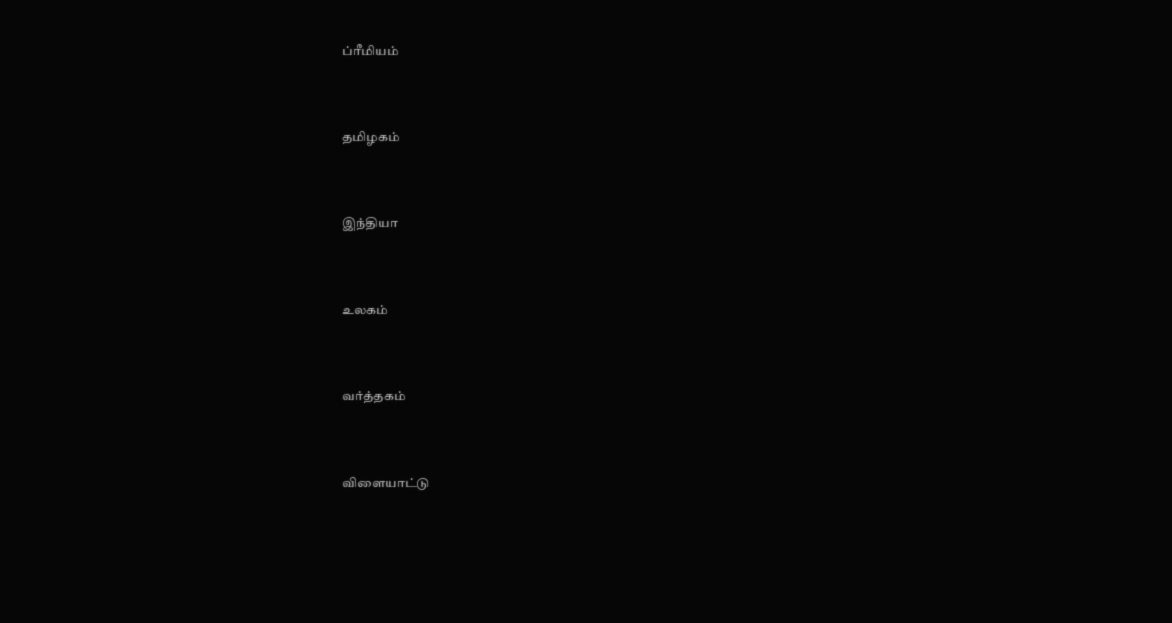ப்ரீமியம்


தமிழகம்


இந்தியா


உலகம்


வர்த்தகம்


விளையாட்டு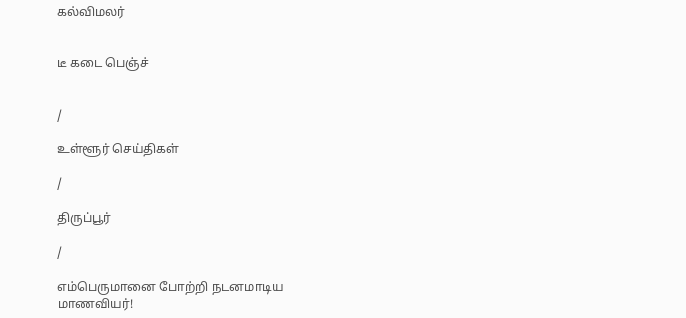கல்விமலர்


டீ கடை பெஞ்ச்


/

உள்ளூர் செய்திகள்

/

திருப்பூர்

/

எம்பெருமானை போற்றி நடனமாடிய மாணவியர்!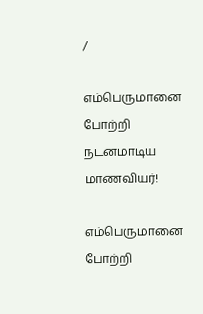/

எம்பெருமானை போற்றி நடனமாடிய மாணவியர்!

எம்பெருமானை போற்றி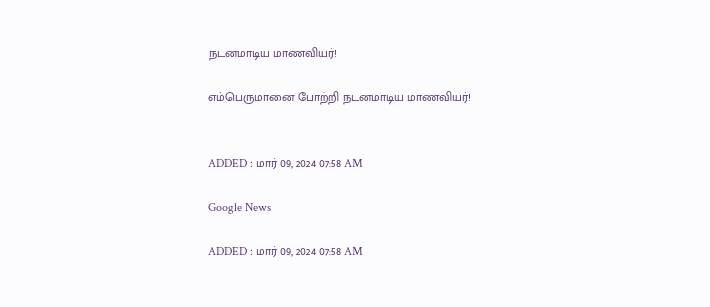நடனமாடிய மாணவியர்!

எம்பெருமானை போற்றி நடனமாடிய மாணவியர்!


ADDED : மார் 09, 2024 07:58 AM

Google News

ADDED : மார் 09, 2024 07:58 AM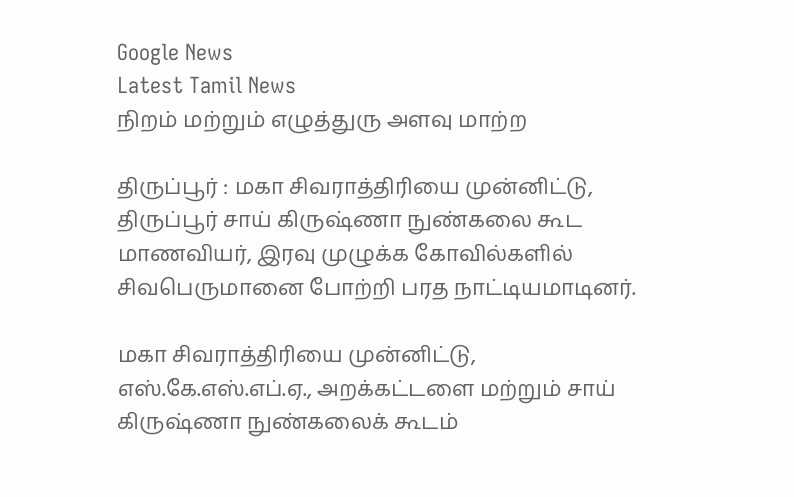Google News
Latest Tamil News
நிறம் மற்றும் எழுத்துரு அளவு மாற்ற

திருப்பூர் : மகா சிவராத்திரியை முன்னிட்டு, திருப்பூர் சாய் கிருஷ்ணா நுண்கலை கூட மாணவியர், இரவு முழுக்க கோவில்களில் சிவபெருமானை போற்றி பரத நாட்டியமாடினர்.

மகா சிவராத்திரியை முன்னிட்டு, எஸ்.கே.எஸ்.எப்.ஏ., அறக்கட்டளை மற்றும் சாய் கிருஷ்ணா நுண்கலைக் கூடம்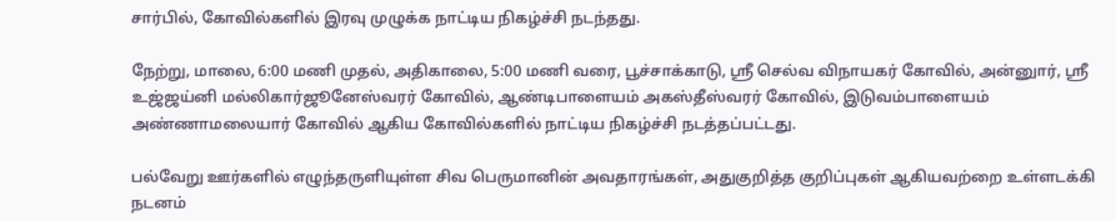சார்பில், கோவில்களில் இரவு முழுக்க நாட்டிய நிகழ்ச்சி நடந்தது.

நேற்று, மாலை, 6:00 மணி முதல், அதிகாலை, 5:00 மணி வரை, பூச்சாக்காடு, ஸ்ரீ செல்வ விநாயகர் கோவில், அன்னுார், ஸ்ரீ உஜ்ஜய்னி மல்லிகார்ஜூனேஸ்வரர் கோவில், ஆண்டிபாளையம் அகஸ்தீஸ்வரர் கோவில், இடுவம்பாளையம் அண்ணாமலையார் கோவில் ஆகிய கோவில்களில் நாட்டிய நிகழ்ச்சி நடத்தப்பட்டது.

பல்வேறு ஊர்களில் எழுந்தருளியுள்ள சிவ பெருமானின் அவதாரங்கள், அதுகுறித்த குறிப்புகள் ஆகியவற்றை உள்ளடக்கி நடனம்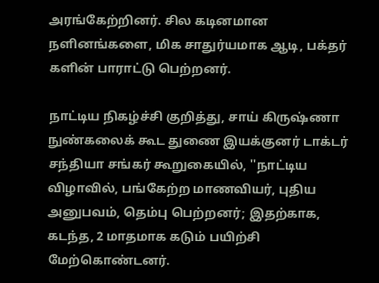அரங்கேற்றினர். சில கடினமான நளினங்களை, மிக சாதுர்யமாக ஆடி, பக்தர் களின் பாராட்டு பெற்றனர்.

நாட்டிய நிகழ்ச்சி குறித்து, சாய் கிருஷ்ணா நுண்கலைக் கூட துணை இயக்குனர் டாக்டர் சந்தியா சங்கர் கூறுகையில், ''நாட்டிய விழாவில், பங்கேற்ற மாணவியர், புதிய அனுபவம், தெம்பு பெற்றனர்; இதற்காக, கடந்த, 2 மாதமாக கடும் பயிற்சி மேற்கொண்டனர்.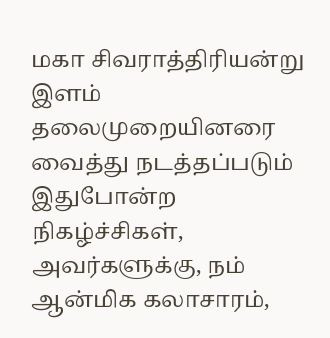மகா சிவராத்திரியன்று இளம் தலைமுறையினரை வைத்து நடத்தப்படும் இதுபோன்ற நிகழ்ச்சிகள், அவர்களுக்கு, நம் ஆன்மிக கலாசாரம்,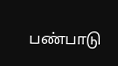பண்பாடு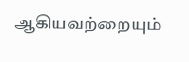ஆகியவற்றையும்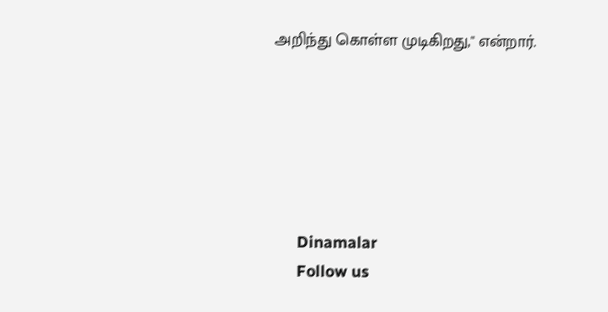அறிந்து கொள்ள முடிகிறது,'' என்றார்.






      Dinamalar
      Follow us